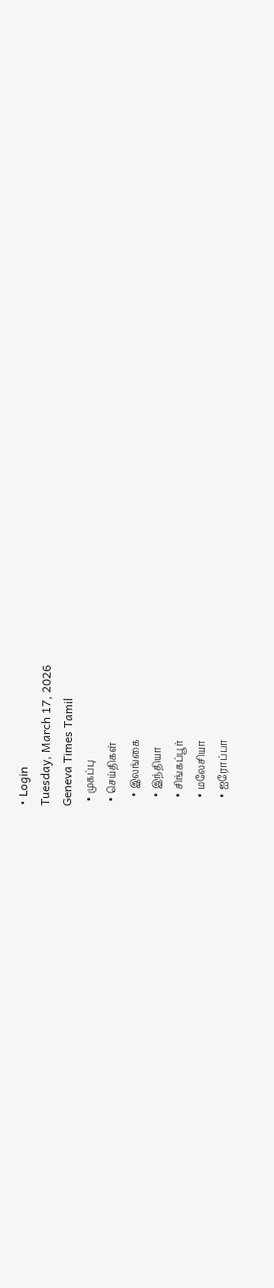• Login
Tuesday, March 17, 2026
Geneva Times Tamil
  • முகப்பு
  • செய்திகள்
    • இலங்கை
    • இந்தியா
    • சிங்கப்பூர்
    • மலேசியா
    • ஐரோப்பா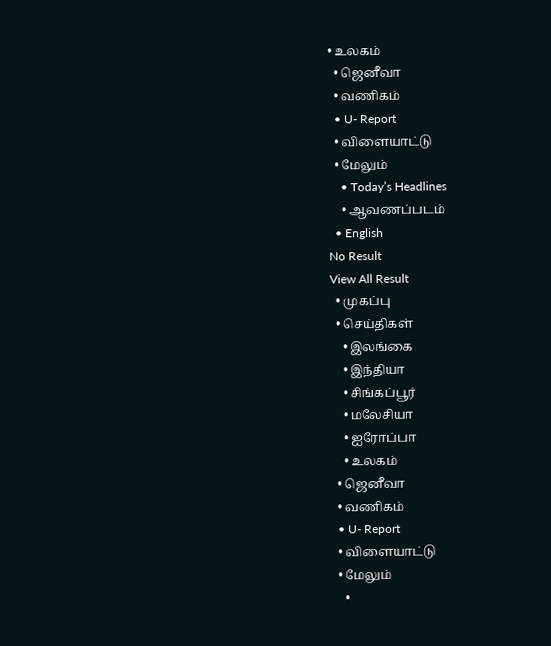• உலகம்
  • ஜெனீவா
  • வணிகம்
  • U- Report
  • விளையாட்டு
  • மேலும்
    • Today’s Headlines
    • ஆவணப்படம்
  • English
No Result
View All Result
  • முகப்பு
  • செய்திகள்
    • இலங்கை
    • இந்தியா
    • சிங்கப்பூர்
    • மலேசியா
    • ஐரோப்பா
    • உலகம்
  • ஜெனீவா
  • வணிகம்
  • U- Report
  • விளையாட்டு
  • மேலும்
    •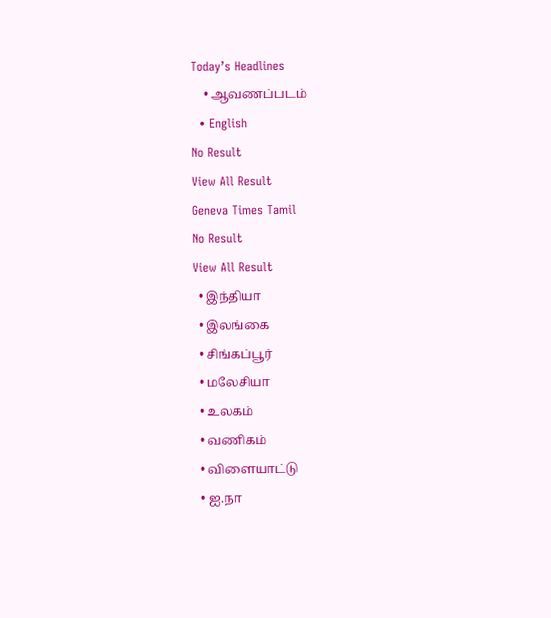Today’s Headlines
    • ஆவணப்படம்
  • English
No Result
View All Result
Geneva Times Tamil
No Result
View All Result
  • இந்தியா
  • இலங்கை
  • சிங்கப்பூர்
  • மலேசியா
  • உலகம்
  • வணிகம்
  • விளையாட்டு
  • ஐ.நா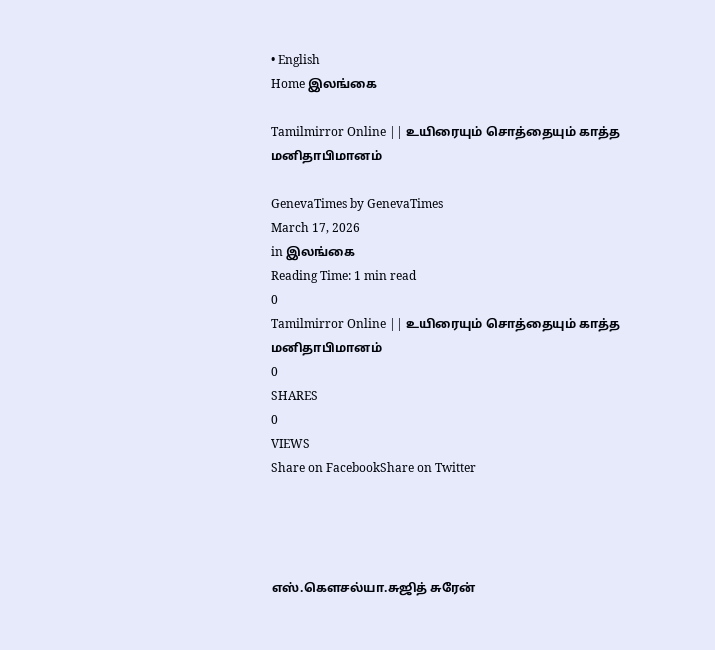• English
Home இலங்கை

Tamilmirror Online || உயிரையும் சொத்தையும் காத்த மனிதாபிமானம்

GenevaTimes by GenevaTimes
March 17, 2026
in இலங்கை
Reading Time: 1 min read
0
Tamilmirror Online || உயிரையும் சொத்தையும் காத்த மனிதாபிமானம்
0
SHARES
0
VIEWS
Share on FacebookShare on Twitter




எஸ்.கௌசல்யா.சுஜித் சுரேன்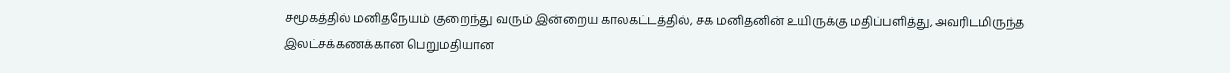சமூகத்தில் மனிதநேயம் குறைந்து வரும் இன்றைய காலகட்டத்தில், சக மனிதனின் உயிருக்கு மதிப்பளித்து, அவரிடமிருந்த இலட்சக்கணக்கான பெறுமதியான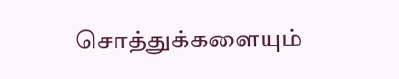சொத்துக்களையும்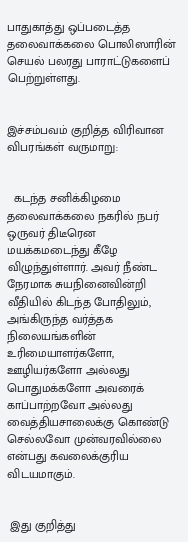பாதுகாத்து ஒப்படைத்த தலைவாக்கலை பொலிஸாரின் செயல் பலரது பாராட்டுகளைப் பெற்றுள்ளது.


இச்சம்பவம் குறித்த விரிவான விபரங்கள் வருமாறு:


  கடந்த சனிக்கிழமை தலைவாக்கலை நகரில் நபர் ஒருவர் திடீரென மயக்கமடைந்து கீழே விழுந்துள்ளார். அவர் நீண்ட நேரமாக சுயநினைவின்றி வீதியில் கிடந்த போதிலும், அங்கிருந்த வர்த்தக நிலையங்களின் உரிமையாளர்களோ, ஊழியர்களோ அல்லது பொதுமக்களோ அவரைக் காப்பாற்றவோ அல்லது வைத்தியசாலைக்கு கொண்டு செல்லவோ முன்வரவில்லை என்பது கவலைக்குரிய விடயமாகும்.


 இது குறித்து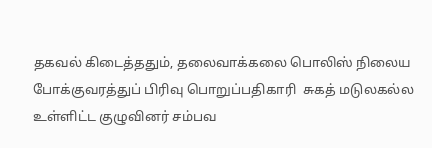தகவல் கிடைத்ததும், தலைவாக்கலை பொலிஸ் நிலைய போக்குவரத்துப் பிரிவு பொறுப்பதிகாரி  சுகத் மடுலகல்ல உள்ளிட்ட குழுவினர் சம்பவ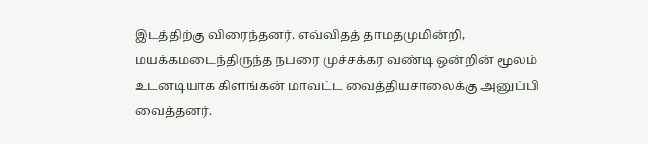இடத்திற்கு விரைந்தனர். எவ்விதத் தாமதமுமின்றி, மயக்கமடைந்திருந்த நபரை முச்சக்கர வண்டி ஒன்றின் மூலம் உடனடியாக கிளங்கன் மாவட்ட வைத்தியசாலைக்கு அனுப்பி வைத்தனர்.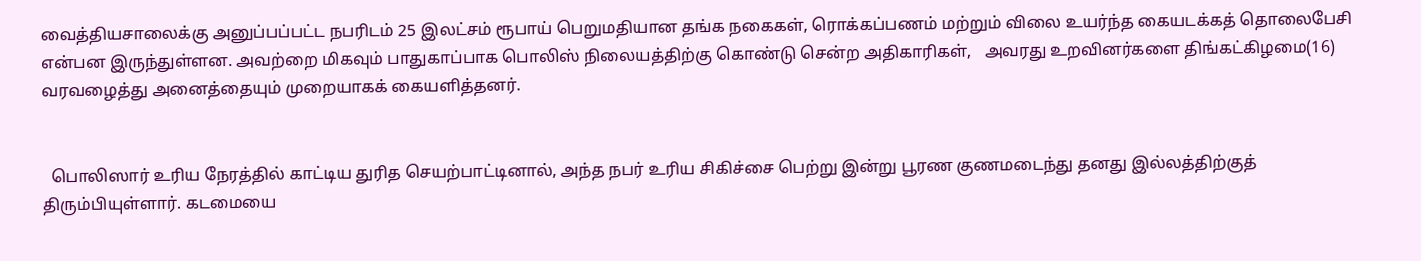வைத்தியசாலைக்கு அனுப்பப்பட்ட நபரிடம் 25 இலட்சம் ரூபாய் பெறுமதியான தங்க நகைகள், ரொக்கப்பணம் மற்றும் விலை உயர்ந்த கையடக்கத் தொலைபேசி என்பன இருந்துள்ளன. அவற்றை மிகவும் பாதுகாப்பாக பொலிஸ் நிலையத்திற்கு கொண்டு சென்ற அதிகாரிகள்,   அவரது உறவினர்களை திங்கட்கிழமை(16) வரவழைத்து அனைத்தையும் முறையாகக் கையளித்தனர்.


  பொலிஸார் உரிய நேரத்தில் காட்டிய துரித செயற்பாட்டினால், அந்த நபர் உரிய சிகிச்சை பெற்று இன்று பூரண குணமடைந்து தனது இல்லத்திற்குத் திரும்பியுள்ளார். கடமையை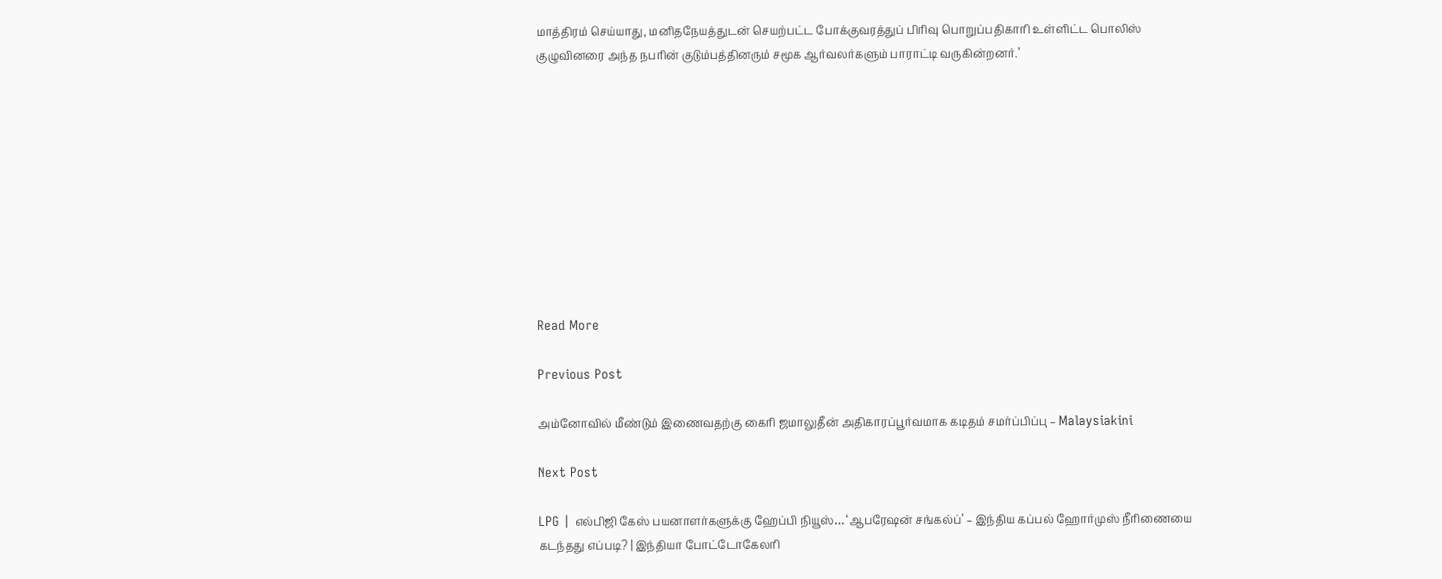மாத்திரம் செய்யாது, மனிதநேயத்துடன் செயற்பட்ட போக்குவரத்துப் பிரிவு பொறுப்பதிகாரி உள்ளிட்ட பொலிஸ் குழுவினரை அந்த நபரின் குடும்பத்தினரும் சமூக ஆர்வலர்களும் பாராட்டி வருகின்றனர்.’










Read More

Previous Post

அம்னோவில் மீண்டும் இணைவதற்கு கைரி ஜமாலுதீன் அதிகாரப்பூர்வமாக கடிதம் சமர்ப்பிப்பு – Malaysiakini

Next Post

LPG | எல்பிஜி கேஸ் பயனாளர்களுக்கு ஹேப்பி நியூஸ்… ‘ஆபரேஷன் சங்கல்ப்’ – இந்திய கப்பல் ஹோர்முஸ் நீரிணையை கடந்தது எப்படி? | இந்தியா போட்டோகேலரி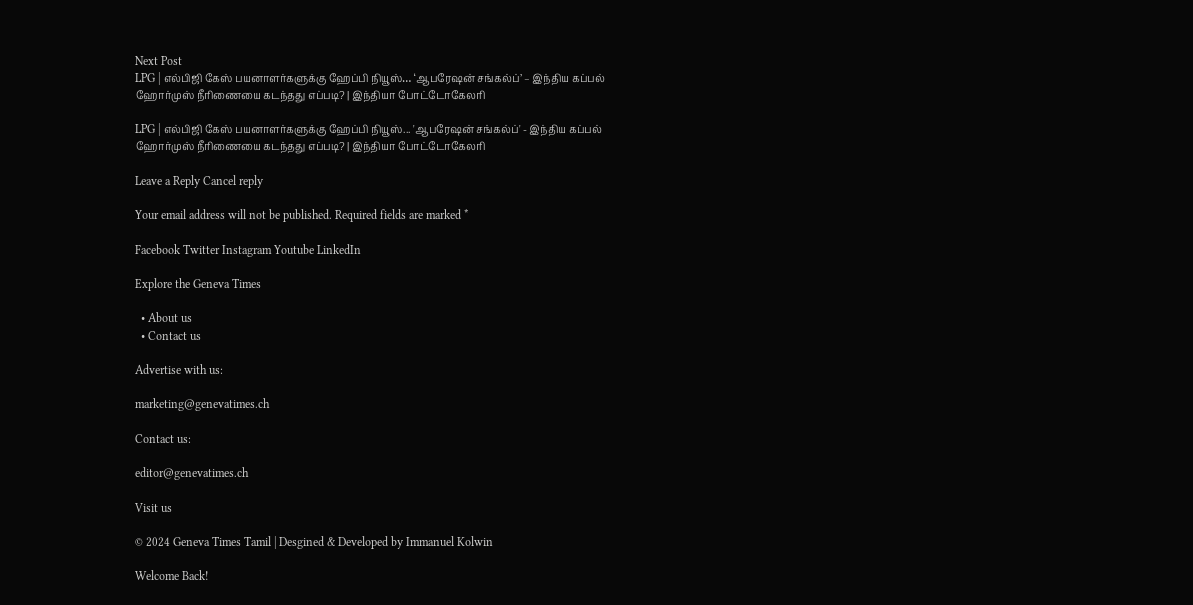Next Post
LPG | எல்பிஜி கேஸ் பயனாளர்களுக்கு ஹேப்பி நியூஸ்… ‘ஆபரேஷன் சங்கல்ப்’ – இந்திய கப்பல் ஹோர்முஸ் நீரிணையை கடந்தது எப்படி? | இந்தியா போட்டோகேலரி

LPG | எல்பிஜி கேஸ் பயனாளர்களுக்கு ஹேப்பி நியூஸ்... 'ஆபரேஷன் சங்கல்ப்' - இந்திய கப்பல் ஹோர்முஸ் நீரிணையை கடந்தது எப்படி? | இந்தியா போட்டோகேலரி

Leave a Reply Cancel reply

Your email address will not be published. Required fields are marked *

Facebook Twitter Instagram Youtube LinkedIn

Explore the Geneva Times

  • About us
  • Contact us

Advertise with us:

marketing@genevatimes.ch

Contact us:

editor@genevatimes.ch

Visit us

© 2024 Geneva Times Tamil | Desgined & Developed by Immanuel Kolwin

Welcome Back!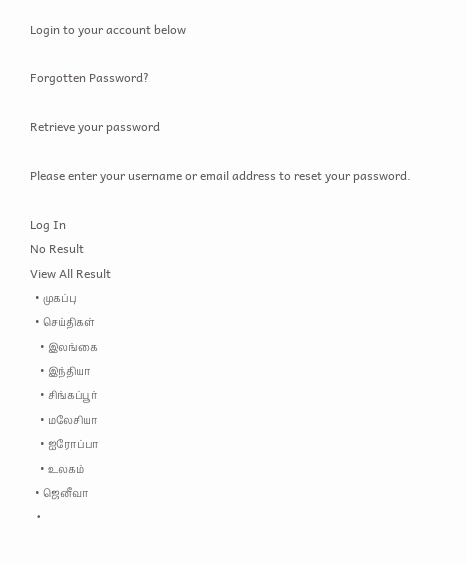Login to your account below

Forgotten Password?

Retrieve your password

Please enter your username or email address to reset your password.

Log In
No Result
View All Result
  • முகப்பு
  • செய்திகள்
    • இலங்கை
    • இந்தியா
    • சிங்கப்பூர்
    • மலேசியா
    • ஐரோப்பா
    • உலகம்
  • ஜெனீவா
  •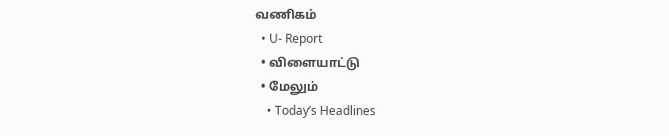வணிகம்
  • U- Report
  • விளையாட்டு
  • மேலும்
    • Today’s Headlines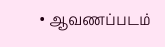• ஆவணப்படம்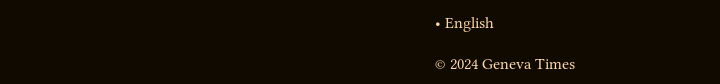• English

© 2024 Geneva Times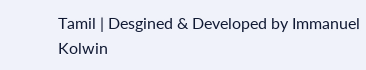Tamil | Desgined & Developed by Immanuel Kolwin